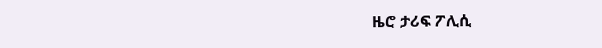ዜሮ ታሪፍ ፖሊሲ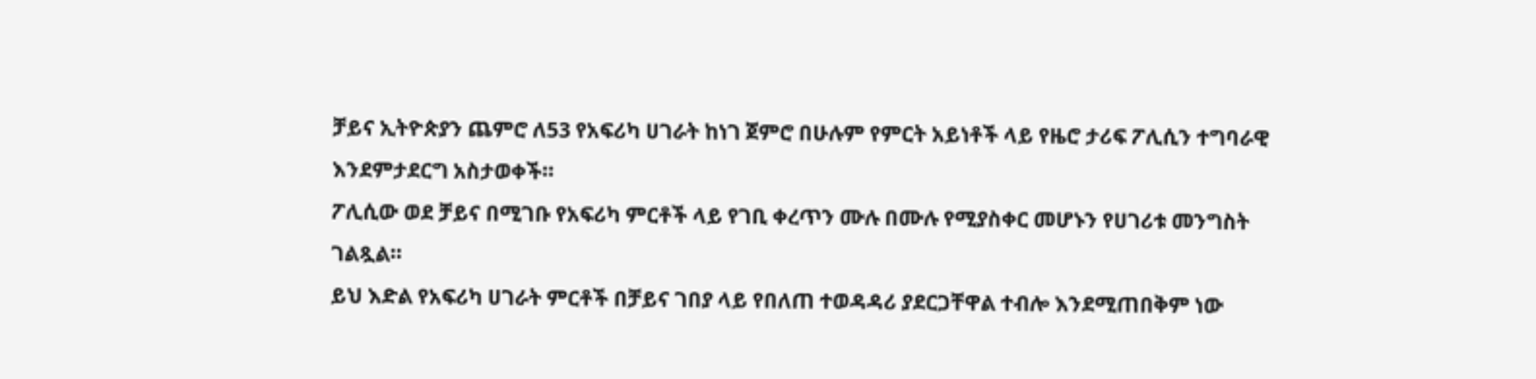ቻይና ኢትዮጵያን ጨምሮ ለ53 የአፍሪካ ሀገራት ከነገ ጀምሮ በሁሉም የምርት አይነቶች ላይ የዜሮ ታሪፍ ፖሊሲን ተግባራዊ እንደምታደርግ አስታወቀች፡፡
ፖሊሲው ወደ ቻይና በሚገቡ የአፍሪካ ምርቶች ላይ የገቢ ቀረጥን ሙሉ በሙሉ የሚያስቀር መሆኑን የሀገሪቱ መንግስት ገልጿል።
ይህ እድል የአፍሪካ ሀገራት ምርቶች በቻይና ገበያ ላይ የበለጠ ተወዳዳሪ ያደርጋቸዋል ተብሎ እንደሚጠበቅም ነው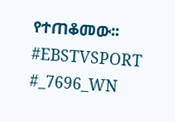የተጠቆመው፡፡
#EBSTVSPORT
#_7696_WN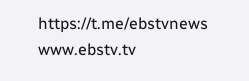https://t.me/ebstvnews
www.ebstv.tv